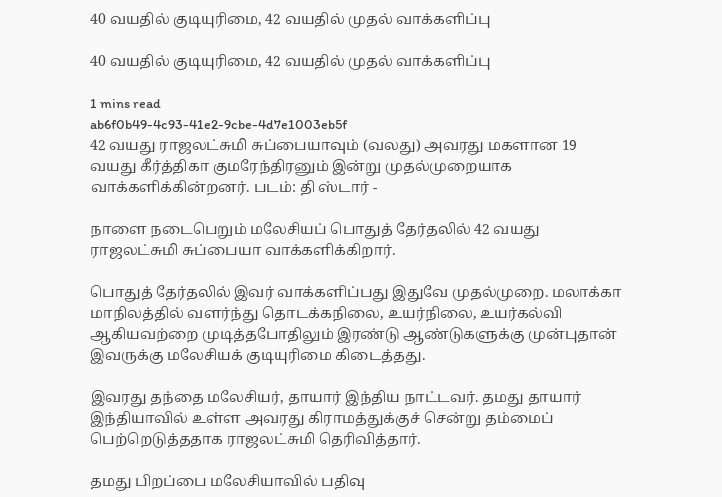40 வயதில் குடியுரிமை, 42 வயதில் முதல் வாக்களிப்பு

40 வயதில் குடியுரிமை, 42 வயதில் முதல் வாக்களிப்பு

1 mins read
ab6f0b49-4c93-41e2-9cbe-4d7e1003eb5f
42 வயது ராஜலட்சுமி சுப்பையாவும் (வலது) அவரது மகளான 19 வயது கீர்த்திகா குமரேந்திரனும் இன்று முதல்முறையாக வாக்களிக்கின்றனர். படம்: தி ஸ்டார் -

நாளை நடைபெறும் மலேசியப் பொதுத் தேர்தலில் 42 வயது ராஜலட்சுமி சுப்பையா வாக்களிக்கிறார்.

பொதுத் தேர்தலில் இவர் வாக்களிப்பது இதுவே முதல்முறை. மலாக்கா மாநிலத்தில் வளர்ந்து தொடக்கநிலை, உயர்நிலை, உயர்கல்வி ஆகியவற்றை முடித்தபோதிலும் இரண்டு ஆண்டுகளுக்கு முன்புதான் இவருக்கு மலேசியக் குடியுரிமை கிடைத்தது.

இவரது தந்தை மலேசியர், தாயார் இந்திய நாட்டவர். தமது தாயார் இந்தியாவில் உள்ள அவரது கிராமத்துக்குச் சென்று தம்மைப் பெற்றெடுத்ததாக ராஜலட்சுமி தெரிவித்தார்.

தமது பிறப்பை மலேசியாவில் பதிவு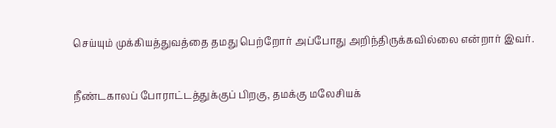செய்யும் முக்கியத்துவத்தை தமது பெற்றோர் அப்போது அறிந்திருக்கவில்லை என்றார் இவர்.

நீண்டகாலப் போராட்டத்துக்குப் பிறகு, தமக்கு மலேசியக்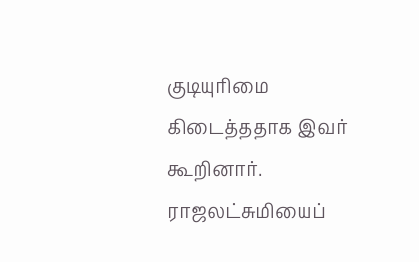குடியுரிமை கிடைத்ததாக இவர் கூறினார். ராஜலட்சுமியைப்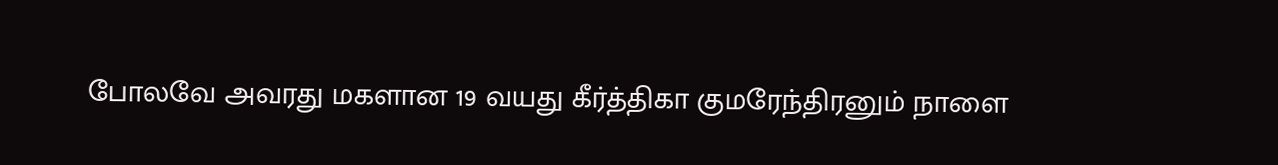போலவே அவரது மகளான 19 வயது கீர்த்திகா குமரேந்திரனும் நாளை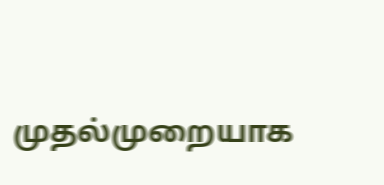முதல்முறையாக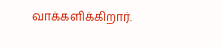வாக்களிக்கிறார்.